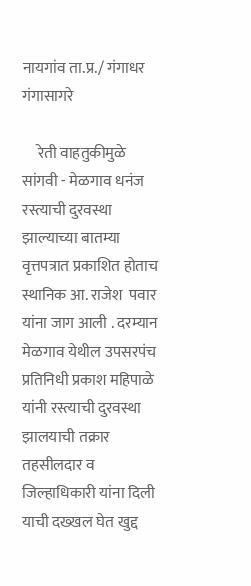नायगांव ता.प्र./ गंगाधर गंगासागरे

     रेती वाहतुकीमुळे सांगवी - मेळगाव धनंज रस्त्याची दुरवस्था झाल्याच्या बातम्या वृत्तपत्रात प्रकाशित होताच स्थानिक आ. राजेश  पवार यांना जाग आली . दरम्यान मेळगाव येथील उपसरपंच प्रतिनिधी प्रकाश महिपाळे यांनी रस्त्याची दुरवस्था झालयाची तक्रार तहसीलदार व जिल्हाधिकारी यांना दिली याची दख्खल घेत खुद्द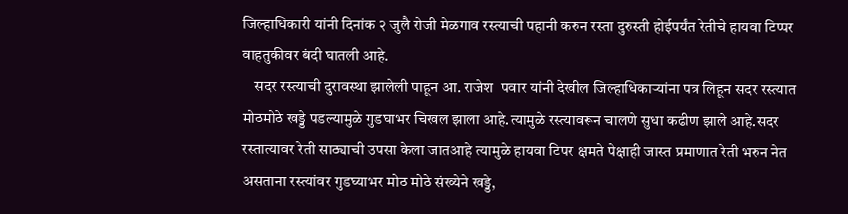जिल्हाधिकारी यांनी दिनांक २ जुलै रोजी मेळगाव रस्त्याची पहानी करुन रस्ता दुरुस्ती होईपर्यंत रेतीचे हायवा टिप्पर वाहतुकीवर बंदी घातली आहे.
    सदर रस्त्याची दुरावस्था झालेली पाहून आ. राजेश  पवार यांनी देखील जिल्हाधिकाऱ्यांना पत्र लिहून सदर रस्त्यात मोठमोठे खड्डे पडल्यामुळे गुडघाभर चिखल झाला आहे.त्यामुळे रस्त्यावरून चालणे सुधा कढीण झाले आहे.सदर रस्तात्यावर रेती साठ्याची उपसा केला जातआहे त्यामुळे हायवा टिपर क्षमते पेक्षाही जास्त प्रमाणात रेती भरुन नेत असताना रस्त्यांवर गुडघ्याभर मोठ मोठे संख्येने खड्डे,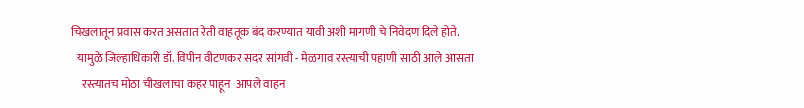चिखलातून प्रवास करत असतात रेती वाहतूक बंद करण्यात यावी अशी मागणी चे निवेदण दिले होते.
   यामुळे जिल्हाधिकारी डॉ. विपीन वीटणकर सदर सांगवी - मेळगाव रस्त्याची पहाणी साठी आले आसता
     रस्त्यातच मोठा चीखलाचा कहर पाहून  आपले वाहन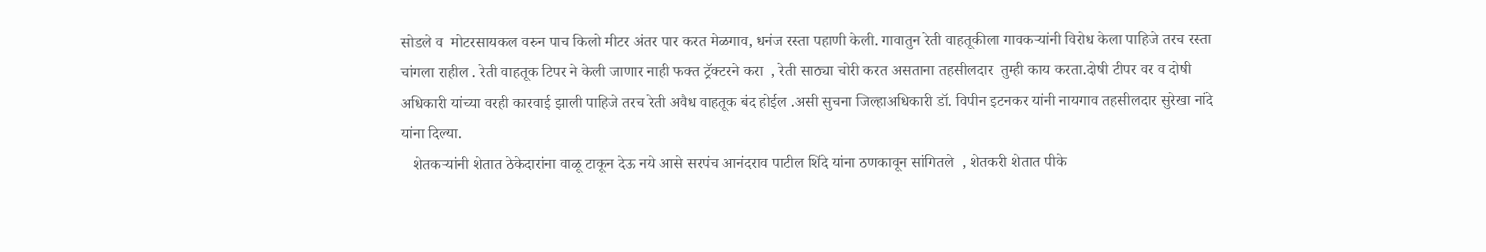सोडले व  मोटरसायकल वरुन पाच किलो मीटर अंतर पार करत मेळगाव, धनंज रस्ता पहाणी केली. गावातुन रेती वाहतूकीला गावकऱ्यांनी विरोध केला पाहिजे तरच रस्ता चांगला राहील . रेती वाहतूक टिपर ने केली जाणार नाही फक्त ट्रॅक्टरने करा  , रेती साठ्या चोरी करत असताना तहसीलदार  तुम्ही काय करता.दोषी टीपर वर व दोषी अधिकारी यांच्या वरही कारवाई झाली पाहिजे तरच रेती अवैध वाहतूक बंद होईल .असी सुचना जिल्हाअधिकारी डॉ. विपीन इटनकर यांनी नायगाव तहसीलदार सुरेखा नांदे यांना दिल्या.
   शेतकऱ्यांनी शेतात ठेकेदारांना वाळू टाकून देऊ नये आसे सरपंच आनंदराव पाटील शिंदे यांना ठणकावून सांगितले  , शेतकरी शेतात पीके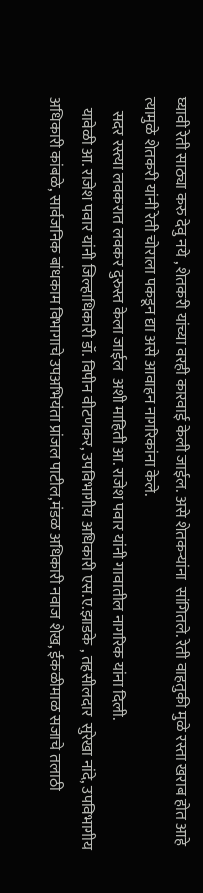घ्यावी रेती साठ्या करु देवु नये , शेतकरी यांच्या वरही कारवाई केली जाईल. असे शेतकऱ्यांना  सांगितले. रेती वाहतुकी मुळे रस्ता खराब होत आहे त्यामुळे शेतकरी यांनी रेती चोराला पकडून द्या असे आवाहन नागरिकांना केले.
    सदर रस्त्या लवकरात लवकर दुरुस्त केला जाईल  अशी माहिती आ. राजेश पवार यांनी गावातील नागरिक यांना दिली.
   यावेळी आ. राजेश पवार यांनी जिल्हाधिकारी डॉ. विपीन वीटणकर, उपविभागीय अधिकारी एस.ए.झाडके , तहसीलदार  सुरेखा नांदे, उपविभागीय अधिकारी कांबळे, सार्वजनिक बांधकाम विभागाचे उपअभियंता प्रांजल पाटील,मंडळ अधिकारी नवाज शेख, ईकळीमाळ सजाचे तलाठी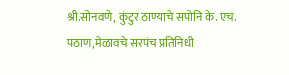श्री.सोनवणे, कुंटुर ठाण्याचे सपोनि के. एच. पठाण,मेळावचे सरपंच प्रतिनिधी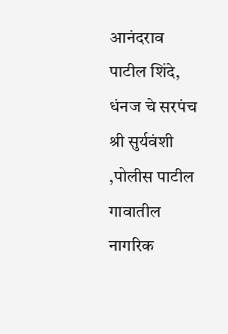आनंदराव पाटील शिंदे, धंनज चे सरपंच श्री सुर्यवंशी ,पोलीस पाटील गावातील नागरिक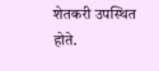शेतकरी उपस्थित होते.